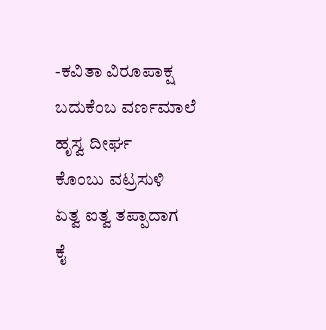-ಕವಿತಾ ವಿರೂಪಾಕ್ಷ
ಬದುಕೆಂಬ ವರ್ಣಮಾಲೆ
ಹೃಸ್ವ ದೀರ್ಘ
ಕೊಂಬು ವಟ್ರಸುಳಿ
ಏತ್ವ ಐತ್ವ ತಪ್ಪಾದಾಗ
ಕೈ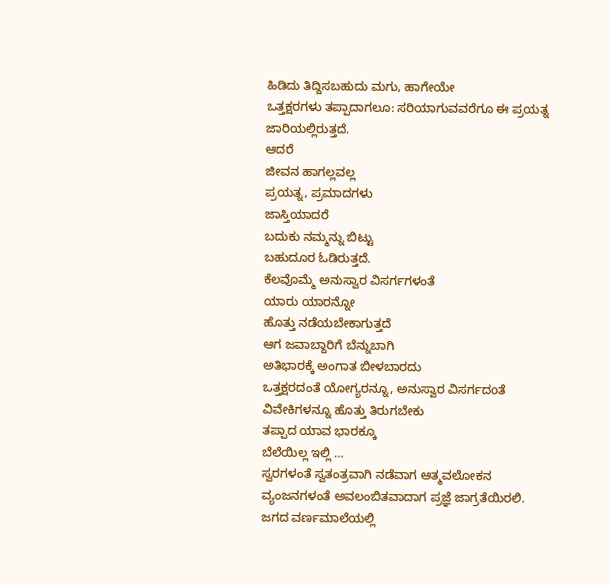ಹಿಡಿದು ತಿದ್ದಿಸಬಹುದು ಮಗು, ಹಾಗೇಯೇ
ಒತ್ತಕ್ಷರಗಳು ತಪ್ಪಾದಾಗಲೂ: ಸರಿಯಾಗುವವರೆಗೂ ಈ ಪ್ರಯತ್ನ ಜಾರಿಯಲ್ಲಿರುತ್ತದೆ.
ಆದರೆ
ಜೀವನ ಹಾಗಲ್ಲವಲ್ಲ
ಪ್ರಯತ್ನ, ಪ್ರಮಾದಗಳು
ಜಾಸ್ತಿಯಾದರೆ
ಬದುಕು ನಮ್ಮನ್ನು ಬಿಟ್ಟು
ಬಹುದೂರ ಓಡಿರುತ್ತದೆ.
ಕೆಲವೊಮ್ಮೆ ಅನುಸ್ವಾರ ವಿಸರ್ಗಗಳಂತೆ
ಯಾರು ಯಾರನ್ನೋ
ಹೊತ್ತು ನಡೆಯಬೇಕಾಗುತ್ತದೆ
ಆಗ ಜವಾಬ್ದಾರಿಗೆ ಬೆನ್ನುಬಾಗಿ
ಅತಿಭಾರಕ್ಕೆ ಅಂಗಾತ ಬೀಳಬಾರದು
ಒತ್ತಕ್ಷರದಂತೆ ಯೋಗ್ಯರನ್ನೂ, ಅನುಸ್ವಾರ ವಿಸರ್ಗದoತೆ
ವಿವೇಕಿಗಳನ್ನೂ ಹೊತ್ತು ತಿರುಗಬೇಕು
ತಪ್ಪಾದ ಯಾವ ಭಾರಕ್ಕೂ
ಬೆಲೆಯಿಲ್ಲ ಇಲ್ಲಿ …
ಸ್ವರಗಳಂತೆ ಸ್ವತಂತ್ರವಾಗಿ ನಡೆವಾಗ ಆತ್ಮವಲೋಕನ
ವ್ಯಂಜನಗಳಂತೆ ಅವಲಂಬಿತವಾದಾಗ ಪ್ರಜ್ಞೆ ಜಾಗ್ರತೆಯಿರಲಿ.
ಜಗದ ವರ್ಣಮಾಲೆಯಲ್ಲಿ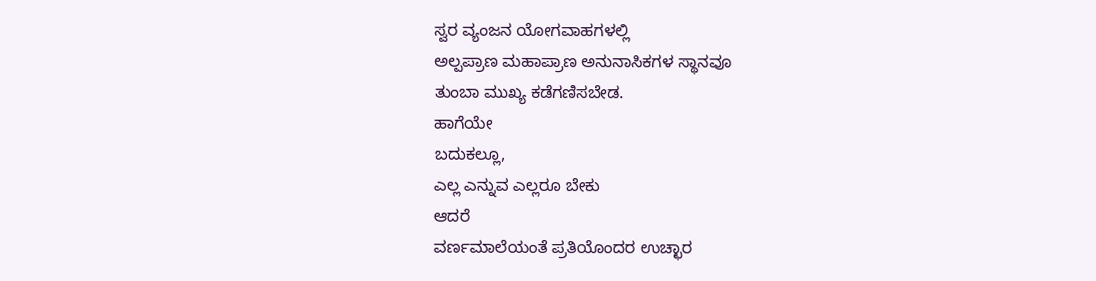ಸ್ವರ ವ್ಯಂಜನ ಯೋಗವಾಹಗಳಲ್ಲಿ
ಅಲ್ಪಪ್ರಾಣ ಮಹಾಪ್ರಾಣ ಅನುನಾಸಿಕಗಳ ಸ್ಥಾನವೂ
ತುಂಬಾ ಮುಖ್ಯ ಕಡೆಗಣಿಸಬೇಡ.
ಹಾಗೆಯೇ
ಬದುಕಲ್ಲೂ,
ಎಲ್ಲ ಎನ್ನುವ ಎಲ್ಲರೂ ಬೇಕು
ಆದರೆ
ವರ್ಣಮಾಲೆಯಂತೆ ಪ್ರತಿಯೊಂದರ ಉಚ್ಛಾರ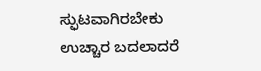ಸ್ಫುಟವಾಗಿರಬೇಕು
ಉಚ್ಚಾರ ಬದಲಾದರೆ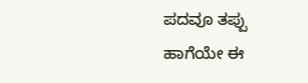ಪದವೂ ತಪ್ಪು
ಹಾಗೆಯೇ ಈ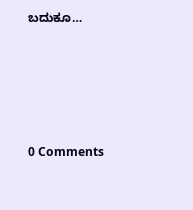ಬದುಕೂ…






0 Comments